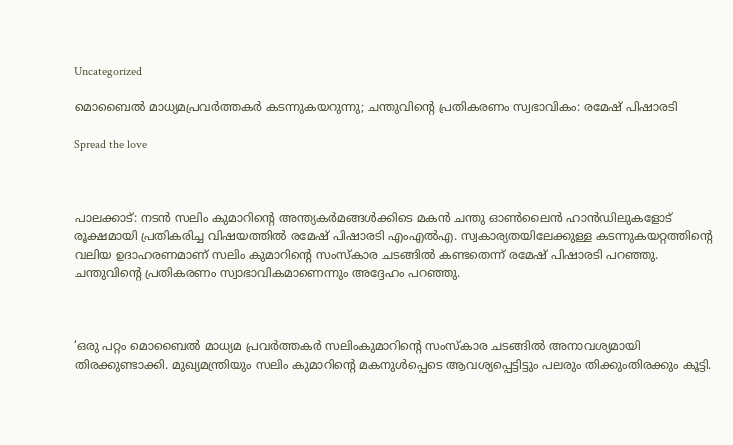Uncategorized

മൊബൈല്‍ മാധ്യമപ്രവര്‍ത്തകര്‍ കടന്നുകയറുന്നു; ചന്തുവിന്റെ പ്രതികരണം സ്വഭാവികം: രമേഷ് പിഷാരടി

Spread the love



പാലക്കാട്: നടന്‍ സലിം കുമാറിന്റെ അന്ത്യകര്‍മങ്ങള്‍ക്കിടെ മകന്‍ ചന്തു ഓണ്‍ലൈന്‍ ഹാന്‍ഡിലുകളോട് രൂക്ഷമായി പ്രതികരിച്ച വിഷയത്തില്‍ രമേഷ് പിഷാരടി എംഎല്‍എ. സ്വകാര്യതയിലേക്കുള്ള കടന്നുകയറ്റത്തിന്റെ വലിയ ഉദാഹരണമാണ് സലിം കുമാറിന്റെ സംസ്‌കാര ചടങ്ങില്‍ കണ്ടതെന്ന് രമേഷ് പിഷാരടി പറഞ്ഞു. ചന്തുവിന്റെ പ്രതികരണം സ്വാഭാവികമാണെന്നും അദ്ദേഹം പറഞ്ഞു.



‘ഒരു പറ്റം മൊബൈല്‍ മാധ്യമ പ്രവര്‍ത്തകര്‍ സലിംകുമാറിന്റെ സംസ്‌കാര ചടങ്ങില്‍ അനാവശ്യമായി തിരക്കുണ്ടാക്കി. മുഖ്യമന്ത്രിയും സലിം കുമാറിന്റെ മകനുള്‍പ്പെടെ ആവശ്യപ്പെട്ടിട്ടും പലരും തിക്കുംതിരക്കും കൂട്ടി.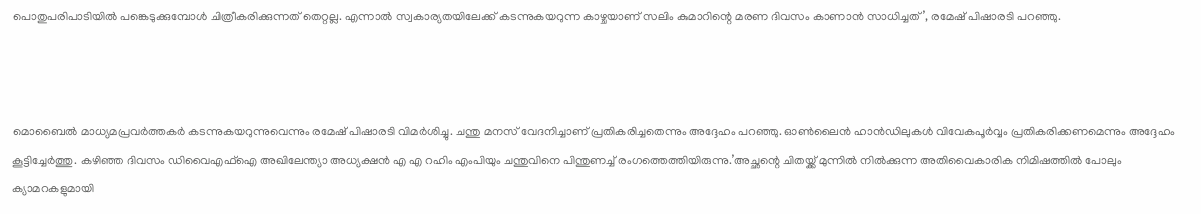പൊതുപരിപാടിയില്‍ പങ്കെടുക്കുമ്പോള്‍ ചിത്രീകരിക്കുന്നത് തെറ്റല്ല. എന്നാല്‍ സ്വകാര്യതയിലേക്ക് കടന്നുകയറുന്ന കാഴ്ചയാണ് സലിം കുമാറിന്റെ മരണ ദിവസം കാണാന്‍ സാധിച്ചത്’, രമേഷ് പിഷാരടി പറഞ്ഞു.



മൊബൈല്‍ മാധ്യമപ്രവര്‍ത്തകര്‍ കടന്നുകയറുന്നുവെന്നും രമേഷ് പിഷാരടി വിമര്‍ശിച്ചു. ചന്തു മനസ് വേദനിച്ചാണ് പ്രതികരിച്ചതെന്നും അദ്ദേഹം പറഞ്ഞു. ഓണ്‍ലൈന്‍ ഹാന്‍ഡിലുകള്‍ വിവേകപൂര്‍വ്വം പ്രതികരിക്കണമെന്നും അദ്ദേഹം കൂട്ടിച്ചേര്‍ത്തു. കഴിഞ്ഞ ദിവസം ഡിവൈഎഫ്‌ഐ അഖിലേന്ത്യാ അധ്യക്ഷന്‍ എ എ റഹിം എംപിയും ചന്തുവിനെ പിന്തുണച്ച് രംഗത്തെത്തിയിരുന്നു.’അച്ഛന്റെ ചിതയ്ക്ക് മുന്നില്‍ നില്‍ക്കുന്ന അതിവൈകാരിക നിമിഷത്തില്‍ പോലും ക്യാമറകളുമായി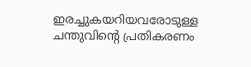ഇരച്ചുകയറിയവരോടുള്ള ചന്തുവിന്റെ പ്രതികരണം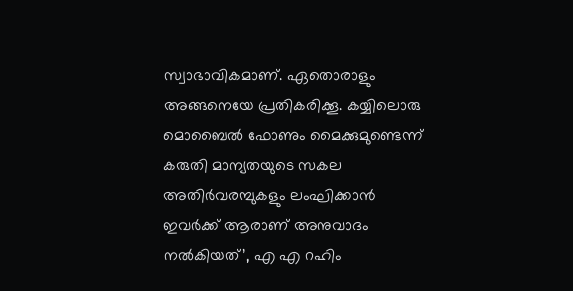സ്വാഭാവികമാണ്. ഏതൊരാളും അങ്ങനെയേ പ്രതികരിക്കൂ. കയ്യിലൊരു മൊബൈല്‍ ഫോണും മൈക്കുമുണ്ടെന്ന് കരുതി മാന്യതയുടെ സകല അതിര്‍വരമ്പുകളും ലംഘിക്കാന്‍ ഇവര്‍ക്ക് ആരാണ് അനുവാദം നല്‍കിയത്’, എ എ റഹിം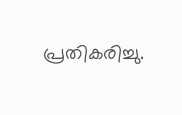പ്രതികരിച്ചു.